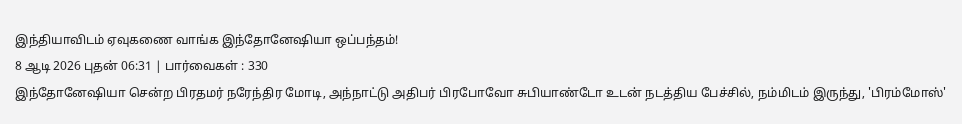இந்தியாவிடம் ஏவுகணை வாங்க இந்தோனேஷியா ஒப்பந்தம்!
8 ஆடி 2026 புதன் 06:31 | பார்வைகள் : 330
இந்தோனேஷியா சென்ற பிரதமர் நரேந்திர மோடி, அந்நாட்டு அதிபர் பிரபோவோ சுபியாண்டோ உடன் நடத்திய பேச்சில், நம்மிடம் இருந்து, 'பிரம்மோஸ்'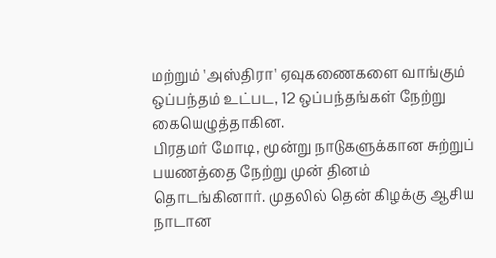மற்றும் 'அஸ்திரா' ஏவுகணைகளை வாங்கும் ஒப்பந்தம் உட்பட, 12 ஒப்பந்தங்கள் நேற்று கையெழுத்தாகின.
பிரதமர் மோடி, மூன்று நாடுகளுக்கான சுற்றுப் பயணத்தை நேற்று முன் தினம் தொடங்கினார். முதலில் தென் கிழக்கு ஆசிய நாடான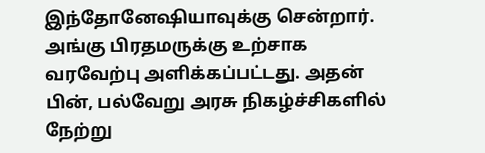இந்தோனேஷியாவுக்கு சென்றார். அங்கு பிரதமருக்கு உற்சாக வரவேற்பு அளிக்கப்பட்டது. அதன் பின், பல்வேறு அரசு நிகழ்ச்சிகளில் நேற்று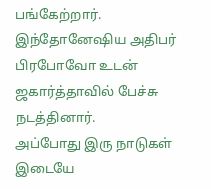பங்கேற்றார். இந்தோனேஷிய அதிபர் பிரபோவோ உடன் ஜகார்த்தாவில் பேச்சு நடத்தினார்.
அப்போது இரு நாடுகள் இடையே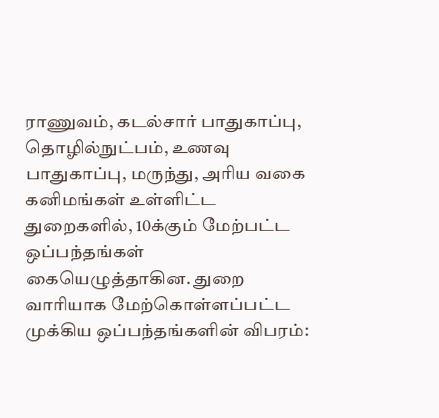ராணுவம், கடல்சார் பாதுகாப்பு, தொழில்நுட்பம், உணவு பாதுகாப்பு, மருந்து, அரிய வகை கனிமங்கள் உள்ளிட்ட துறைகளில், 10க்கும் மேற்பட்ட ஒப்பந்தங்கள் கையெழுத்தாகின. துறை வாரியாக மேற்கொள்ளப்பட்ட முக்கிய ஒப்பந்தங்களின் விபரம்: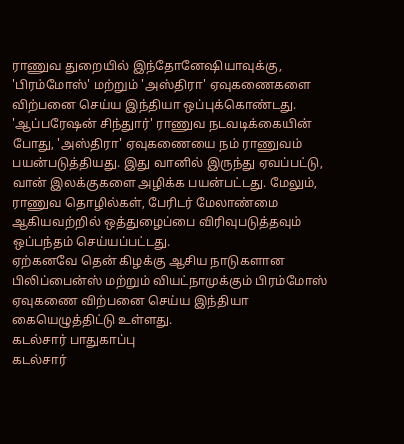ராணுவ துறையில் இந்தோனேஷியாவுக்கு, 'பிரம்மோஸ்' மற்றும் 'அஸ்திரா' ஏவுகணைகளை விற்பனை செய்ய இந்தியா ஒப்புக்கொண்டது. 'ஆப்பரேஷன் சிந்துார்' ராணுவ நடவடிக்கையின் போது, 'அஸ்திரா' ஏவுகணையை நம் ராணுவம் பயன்படுத்தியது. இது வானில் இருந்து ஏவப்பட்டு, வான் இலக்குகளை அழிக்க பயன்பட்டது. மேலும், ராணுவ தொழில்கள், பேரிடர் மேலாண்மை ஆகியவற்றில் ஒத்துழைப்பை விரிவுபடுத்தவும் ஒப்பந்தம் செய்யப்பட்டது.
ஏற்கனவே தென் கிழக்கு ஆசிய நாடுகளான பிலிப்பைன்ஸ் மற்றும் வியட்நாமுக்கும் பிரம்மோஸ் ஏவுகணை விற்பனை செய்ய இந்தியா கையெழுத்திட்டு உள்ளது.
கடல்சார் பாதுகாப்பு
கடல்சார்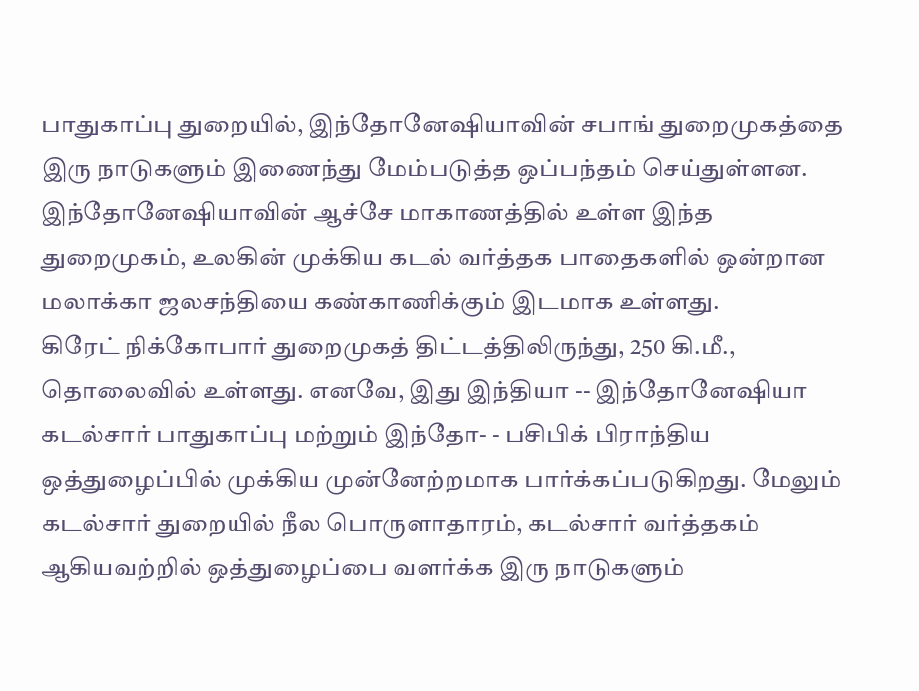பாதுகாப்பு துறையில், இந்தோனேஷியாவின் சபாங் துறைமுகத்தை இரு நாடுகளும் இணைந்து மேம்படுத்த ஒப்பந்தம் செய்துள்ளன. இந்தோனேஷியாவின் ஆச்சே மாகாணத்தில் உள்ள இந்த துறைமுகம், உலகின் முக்கிய கடல் வர்த்தக பாதைகளில் ஒன்றான மலாக்கா ஜலசந்தியை கண்காணிக்கும் இடமாக உள்ளது.
கிரேட் நிக்கோபார் துறைமுகத் திட்டத்திலிருந்து, 250 கி.மீ., தொலைவில் உள்ளது. எனவே, இது இந்தியா -- இந்தோனேஷியா கடல்சார் பாதுகாப்பு மற்றும் இந்தோ- - பசிபிக் பிராந்திய ஒத்துழைப்பில் முக்கிய முன்னேற்றமாக பார்க்கப்படுகிறது. மேலும் கடல்சார் துறையில் நீல பொருளாதாரம், கடல்சார் வர்த்தகம் ஆகியவற்றில் ஒத்துழைப்பை வளர்க்க இரு நாடுகளும்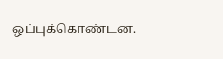ஒப்புக்கொண்டன.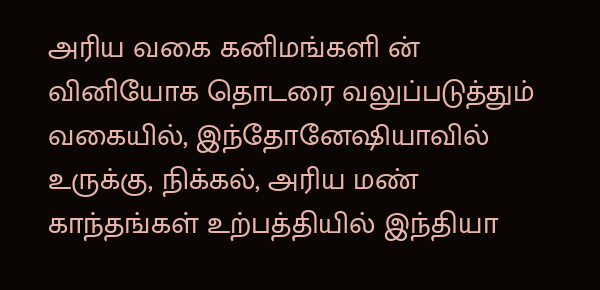அரிய வகை கனிமங்களி ன் வினியோக தொடரை வலுப்படுத்தும் வகையில், இந்தோனேஷியாவில் உருக்கு, நிக்கல், அரிய மண் காந்தங்கள் உற்பத்தியில் இந்தியா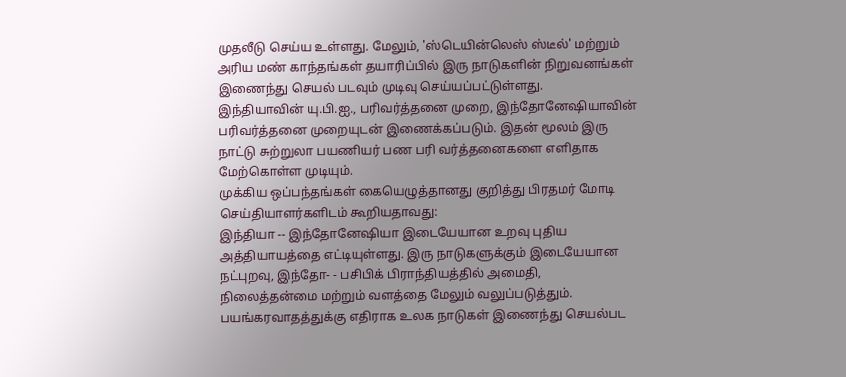முதலீடு செய்ய உள்ளது. மேலும், 'ஸ்டெயின்லெஸ் ஸ்டீல்' மற்றும் அரிய மண் காந்தங்கள் தயாரிப்பில் இரு நாடுகளின் நிறுவனங்கள் இணைந்து செயல் படவும் முடிவு செய்யப்பட்டுள்ளது.
இந்தியாவின் யு.பி.ஐ., பரிவர்த்தனை முறை, இந்தோனேஷியாவின் பரிவர்த்தனை முறையுடன் இணைக்கப்படும். இதன் மூலம் இரு நாட்டு சுற்றுலா பயணியர் பண பரி வர்த்தனைகளை எளிதாக மேற்கொள்ள முடியும்.
முக்கிய ஒப்பந்தங்கள் கையெழுத்தானது குறித்து பிரதமர் மோடி செய்தியாளர்களிடம் கூறியதாவது:
இந்தியா -- இந்தோனேஷியா இடையேயான உறவு புதிய அத்தியாயத்தை எட்டியுள்ளது. இரு நாடுகளுக்கும் இடையேயான நட்புறவு, இந்தோ- - பசிபிக் பிராந்தியத்தில் அமைதி, நிலைத்தன்மை மற்றும் வளத்தை மேலும் வலுப்படுத்தும்.
பயங்கரவாதத்துக்கு எதிராக உலக நாடுகள் இணைந்து செயல்பட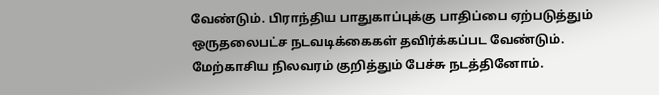வேண்டும். பிராந்திய பாதுகாப்புக்கு பாதிப்பை ஏற்படுத்தும் ஒருதலைபட்ச நடவடிக்கைகள் தவிர்க்கப்பட வேண்டும்.
மேற்காசிய நிலவரம் குறித்தும் பேச்சு நடத்தினோம்.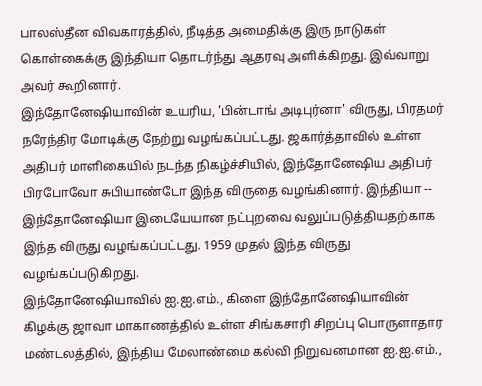பாலஸ்தீன விவகாரத்தில், நீடித்த அமைதிக்கு இரு நாடுகள் கொள்கைக்கு இந்தியா தொடர்ந்து ஆதரவு அளிக்கிறது. இவ்வாறு அவர் கூறினார்.
இந்தோனேஷியாவின் உயரிய, 'பின்டாங் அடிபுர்னா' விருது, பிரதமர் நரேந்திர மோடிக்கு நேற்று வழங்கப்பட்டது. ஜகார்த்தாவில் உள்ள அதிபர் மாளிகையில் நடந்த நிகழ்ச்சியில், இந்தோனேஷிய அதிபர் பிரபோவோ சுபியாண்டோ இந்த விருதை வழங்கினார். இந்தியா -- இந்தோனேஷியா இடையேயான நட்புறவை வலுப்படுத்தியதற்காக இந்த விருது வழங்கப்பட்டது. 1959 முதல் இந்த விருது வழங்கப்படுகிறது.
இந்தோனேஷியாவில் ஐ.ஐ.எம்., கிளை இந்தோனேஷியாவின் கிழக்கு ஜாவா மாகாணத்தில் உள்ள சிங்கசாரி சிறப்பு பொருளாதார மண்டலத்தில், இந்திய மேலாண்மை கல்வி நிறுவனமான ஐ.ஐ.எம்.,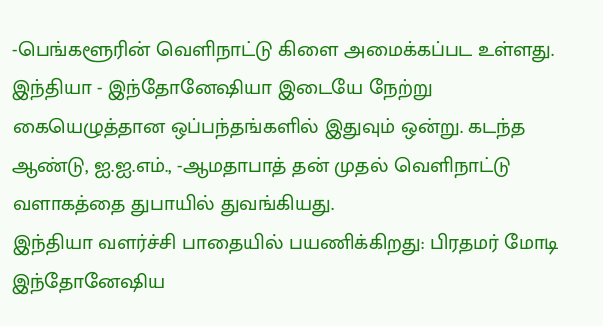-பெங்களூரின் வெளிநாட்டு கிளை அமைக்கப்பட உள்ளது. இந்தியா - இந்தோனேஷியா இடையே நேற்று கையெழுத்தான ஒப்பந்தங்களில் இதுவும் ஒன்று. கடந்த ஆண்டு, ஐ.ஐ.எம்., -ஆமதாபாத் தன் முதல் வெளிநாட்டு வளாகத்தை துபாயில் துவங்கியது.
இந்தியா வளர்ச்சி பாதையில் பயணிக்கிறது: பிரதமர் மோடி
இந்தோனேஷிய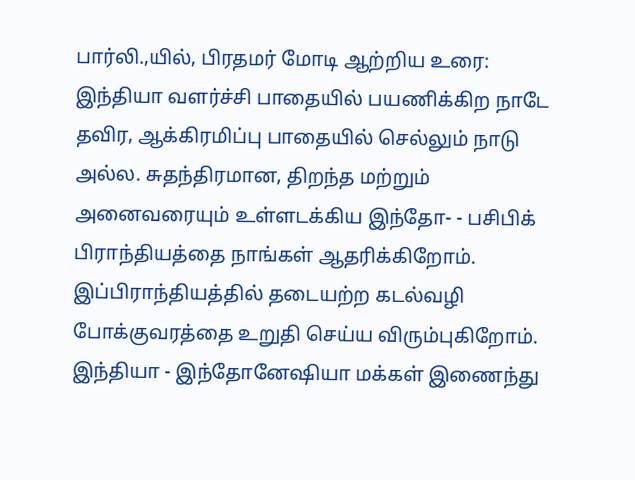பார்லி.,யில், பிரதமர் மோடி ஆற்றிய உரை: இந்தியா வளர்ச்சி பாதையில் பயணிக்கிற நாடே தவிர, ஆக்கிரமிப்பு பாதையில் செல்லும் நாடு அல்ல. சுதந்திரமான, திறந்த மற்றும் அனைவரையும் உள்ளடக்கிய இந்தோ- - பசிபிக் பிராந்தியத்தை நாங்கள் ஆதரிக்கிறோம். இப்பிராந்தியத்தில் தடையற்ற கடல்வழி போக்குவரத்தை உறுதி செய்ய விரும்புகிறோம். இந்தியா - இந்தோனேஷியா மக்கள் இணைந்து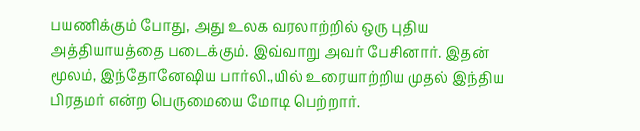பயணிக்கும் போது, அது உலக வரலாற்றில் ஒரு புதிய அத்தியாயத்தை படைக்கும். இவ்வாறு அவர் பேசினார். இதன் மூலம், இந்தோனேஷிய பார்லி.,யில் உரையாற்றிய முதல் இந்திய பிரதமர் என்ற பெருமையை மோடி பெற்றார்.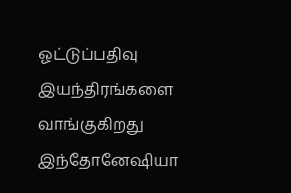ஓட்டுப்பதிவு இயந்திரங்களை வாங்குகிறது இந்தோனேஷியா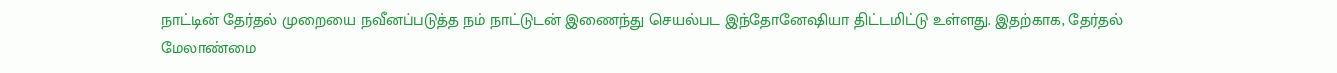நாட்டின் தேர்தல் முறையை நவீனப்படுத்த நம் நாட்டுடன் இணைந்து செயல்பட இந்தோனேஷியா திட்டமிட்டு உள்ளது. இதற்காக, தேர்தல் மேலாண்மை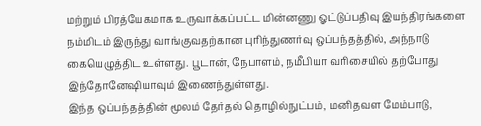மற்றும் பிரத்யேகமாக உருவாக்கப்பட்ட மின்னணு ஓட்டுப்பதிவு இயந்திரங்களை நம்மிடம் இருந்து வாங்குவதற்கான புரிந்துணர்வு ஒப்பந்தத்தில், அந்நாடு கையெழுத்திட உள்ளது. பூடான், நேபாளம், நமீபியா வரிசையில் தற்போது இந்தோனேஷியாவும் இணைந்துள்ளது.
இந்த ஒப்பந்தத்தின் மூலம் தேர்தல் தொழில்நுட்பம், மனிதவள மேம்பாடு,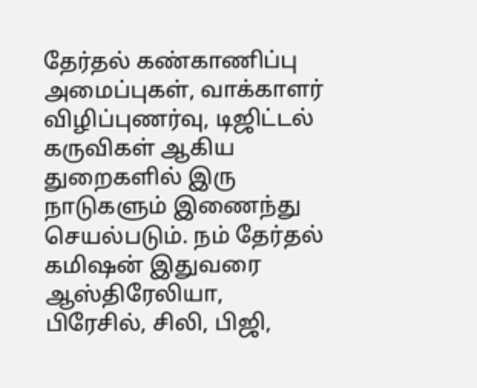தேர்தல் கண்காணிப்பு அமைப்புகள், வாக்காளர் விழிப்புணர்வு, டிஜிட்டல் கருவிகள் ஆகிய துறைகளில் இரு நாடுகளும் இணைந்து செயல்படும். நம் தேர்தல் கமிஷன் இதுவரை ஆஸ்திரேலியா, பிரேசில், சிலி, பிஜி,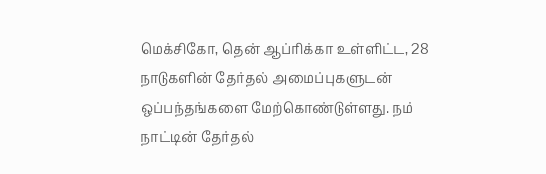மெக்சிகோ, தென் ஆப்ரிக்கா உள்ளிட்ட, 28 நாடுகளின் தேர்தல் அமைப்புகளுடன் ஒப்பந்தங்களை மேற்கொண்டுள்ளது. நம் நாட்டின் தேர்தல்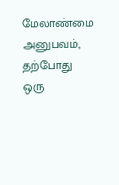மேலாண்மை அனுபவம், தற்போது ஒரு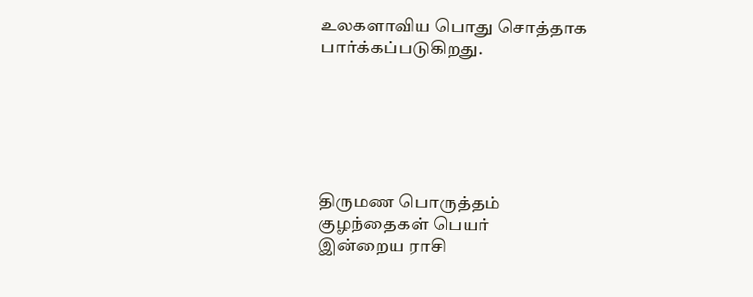உலகளாவிய பொது சொத்தாக பார்க்கப்படுகிறது.






திருமண பொருத்தம்
குழந்தைகள் பெயர்
இன்றைய ராசி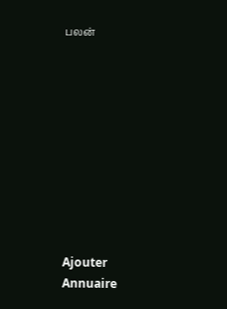பலன்










Ajouter
Annuaire